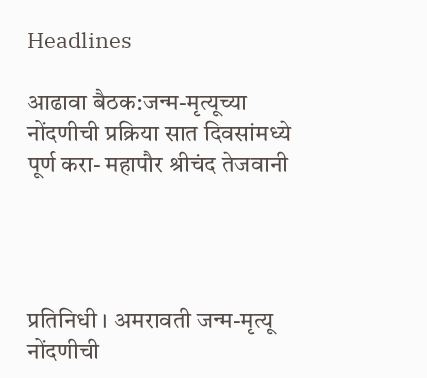Headlines

आढावा बैठक:जन्म-मृत्यूच्या नोंदणीची प्रक्रिया सात दिवसांमध्ये पूर्ण करा- महापौर श्रीचंद तेजवानी




प्रतिनिधी । अमरावती जन्म-मृत्यू नोंदणीची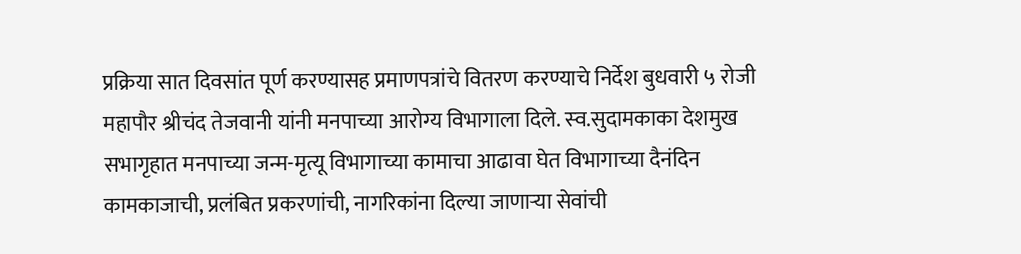प्रक्रिया सात दिवसांत पूर्ण करण्यासह प्रमाणपत्रांचे वितरण करण्याचे निर्देश बुधवारी ५ रोजी महापौर श्रीचंद तेजवानी यांनी मनपाच्या आरोग्य विभागाला दिले. स्‍व.सुदामकाका देशमुख सभागृहात मनपाच्या जन्म-मृत्यू विभागाच्या कामाचा आढावा घेत विभागाच्या दैनंदिन कामकाजाची, प्रलंबित प्रकरणांची, नागरिकांना दिल्या जाणाऱ्या सेवांची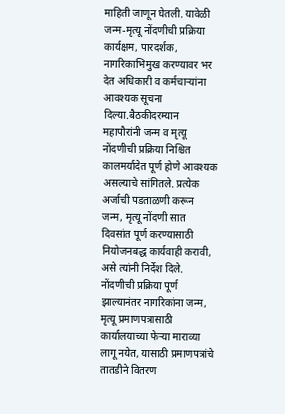माहिती जाणून घेतली. यावेळी जन्म-मृत्यू नोंदणीची प्रक्रिया कार्यक्षम, पारदर्शक, नागरिकाभिमुख करण्यावर भर देत अधिकारी व कर्मचाऱ्यांना आवश्यक सूचना दिल्या.बैठकीदरम्यान महापौरांनी जन्म व मृत्यू नोंदणीची प्रक्रिया निश्चित कालमर्यादेत पूर्ण होणे आवश्यक असल्याचे सांगितले. प्रत्येक अर्जाची पडताळणी करून जन्म, मृत्यू नोंदणी सात दिवसांत पूर्ण करण्यासाठी नियोजनबद्ध कार्यवाही करावी, असे त्यांनी निर्देश दिले. नोंदणीची प्रक्रिया पूर्ण झाल्यानंतर नागरिकांना जन्म, मृत्यू प्रमाणपत्रासाठी कार्यालयाच्या फेऱ्या माराव्या लागू नयेत, यासाठी प्रमाणपत्रांचे तातडीने वितरण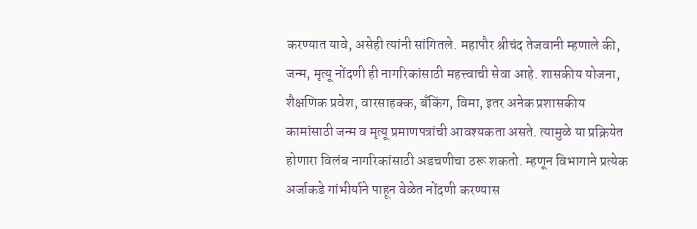करण्यात यावे, असेही त्यांनी सांगितले. महापौर श्रीचंद तेजवानी म्हणाले की, जन्म, मृत्यू नोंदणी ही नागरिकांसाठी महत्त्वाची सेवा आहे. शासकीय योजना, शैक्षणिक प्रवेश, वारसाहक्क, बँकिंग, विमा, इतर अनेक प्रशासकीय कामांसाठी जन्म व मृत्यू प्रमाणपत्रांची आवश्यकता असते. त्यामुळे या प्रक्रियेत होणारा विलंब नागरिकांसाठी अडचणीचा ठरू शकतो. म्हणून विभागाने प्रत्येक अर्जाकडे गांभीर्याने पाहून वेळेत नोंदणी करण्यास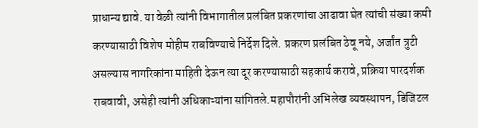प्राधान्य द्यावे. या वेळी त्यांनी विभागातील प्रलंबित प्रकरणांचा आढावा घेत त्यांची संख्या कमी करण्यासाठी विशेष मोहीम राबविण्याचे निर्देश दिले. प्रकरण प्रलंबित ठेवू नये, अर्जांत त्रुटी असल्यास नागरिकांना माहिती देऊन त्या दूर करण्यासाठी सहकार्य करावे, प्रक्रिया पारदर्शक राबवावी, असेही त्यांनी अधिकाऱ्यांना सांगितले.महापौरांनी अभिलेख व्यवस्थापन, डिजिटल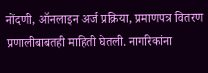नोंदणी, ऑनलाइन अर्ज प्रक्रिया, प्रमाणपत्र वितरण प्रणालीबाबतही माहिती घेतली. नागरिकांना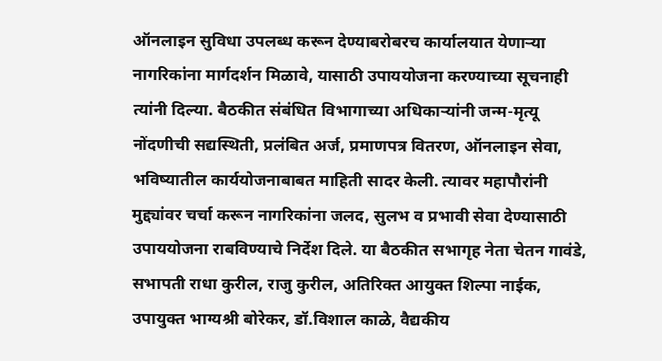ऑनलाइन सुविधा उपलब्ध करून देण्याबरोबरच कार्यालयात येणाऱ्या नागरिकांना मार्गदर्शन मिळावे, यासाठी उपाययोजना करण्याच्या सूचनाही त्यांनी दिल्या. बैठकीत संबंधित विभागाच्या अधिकाऱ्यांनी जन्म-मृत्यू नोंदणीची सद्यस्थिती, प्रलंबित अर्ज, प्रमाणपत्र वितरण, ऑनलाइन सेवा, भविष्यातील कार्ययोजनाबाबत माहिती सादर केली. त्यावर महापौरांनी मुद्द्यांवर चर्चा करून नागरिकांना जलद, सुलभ व प्रभावी सेवा देण्यासाठी उपाययोजना राबविण्याचे निर्देश दिले. या बैठकीत सभागृह नेता चेतन गावंडे, सभापती राधा कुरील, राजु कुरील, अतिरिक्‍त आयुक्‍त शिल्‍पा नाईक, उपायुक्‍त भाग्‍यश्री बोरेकर, डॉ.विशाल काळे, वैद्यकीय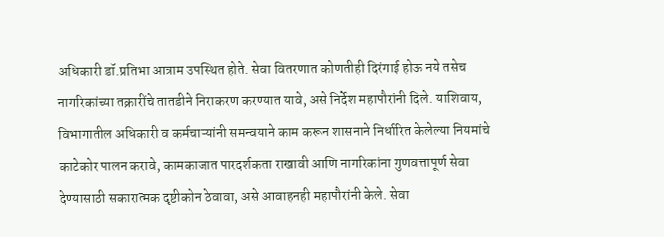अधिकारी डॉ.प्रतिभा आत्राम उपस्थित होते. सेवा वितरणात कोणतीही दिरंगाई होऊ नये तसेच नागरिकांच्या तक्रारींचे तातडीने निराकरण करण्यात यावे, असे निर्देश महापौरांनी दिले. याशिवाय, विभागातील अधिकारी व कर्मचाऱ्यांनी समन्वयाने काम करून शासनाने निर्धारित केलेल्या नियमांचे काटेकोर पालन करावे, कामकाजात पारदर्शकता राखावी आणि नागरिकांना गुणवत्तापूर्ण सेवा देण्यासाठी सकारात्मक दृष्टीकोन ठेवावा, असे आवाहनही महापौरांनी केले. सेवा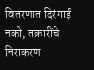वितरणात दिरंगाई नको, तक्रारींचे निराकरण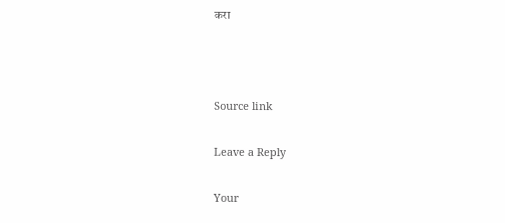करा



Source link

Leave a Reply

Your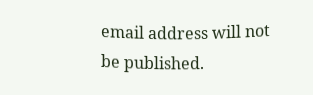email address will not be published.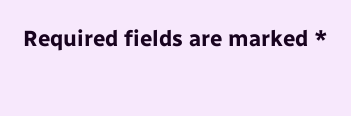Required fields are marked *